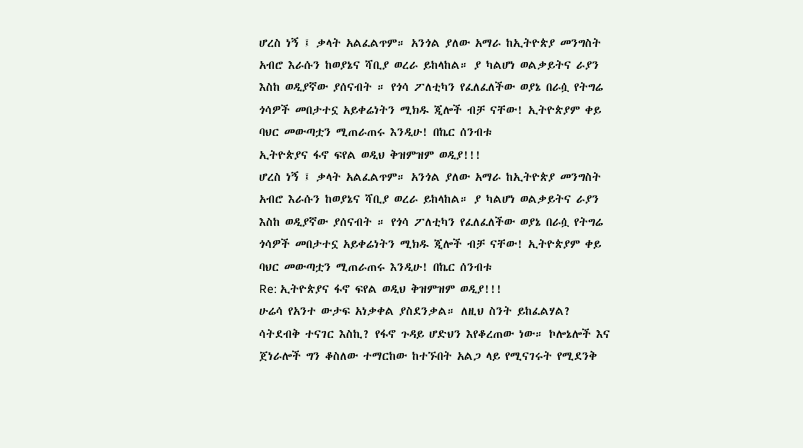ሆረስ ነኝ ፤ ቃላት አልፈልጥም። አንጎል ያለው አማራ ከኢትዮጵያ መንግስት አብሮ እራሱን ከወያኔና ሻቢያ ወረራ ይከላከል። ያ ካልሆነ ወልቃይትና ራያን እስከ ወዲያኛው ያሰናብት ። የጎሳ ፖለቲካን የፈለፈለችው ወያኔ በራሷ የትግሬ ጎሳዎች መበታተኗ አይቀሬነትን ሚክዱ ጂሎች ብቻ ናቸው! ኢትዮጵያም ቀይ ባህር መውጣቷን ሚጠራጠሩ እንዲሁ! በኬር ሰንብቱ
ኢትዮጵያና ፋኖ ፍየል ወዲህ ቅዝምዝም ወዲያ!!!
ሆረስ ነኝ ፤ ቃላት አልፈልጥም። አንጎል ያለው አማራ ከኢትዮጵያ መንግስት አብሮ እራሱን ከወያኔና ሻቢያ ወረራ ይከላከል። ያ ካልሆነ ወልቃይትና ራያን እስከ ወዲያኛው ያሰናብት ። የጎሳ ፖለቲካን የፈለፈለችው ወያኔ በራሷ የትግሬ ጎሳዎች መበታተኗ አይቀሬነትን ሚክዱ ጂሎች ብቻ ናቸው! ኢትዮጵያም ቀይ ባህር መውጣቷን ሚጠራጠሩ እንዲሁ! በኬር ሰንብቱ
Re: ኢትዮጵያና ፋኖ ፍየል ወዲህ ቅዝምዝም ወዲያ!!!
ሁሬሳ የአንተ ውታፍ አነቃቀል ያስደንቃል። ለዚህ ስንት ይከፈልሃል? ሳትደብቅ ተናገር እስኪ? የፋኖ ጉዳይ ሆድህን እየቆረጠው ነው። ኮሎኔሎች እና ጀነራሎች ግን ቆስለው ተማርከው ከተኙበት አልጋ ላይ የሚናገሩት የሚደንቅ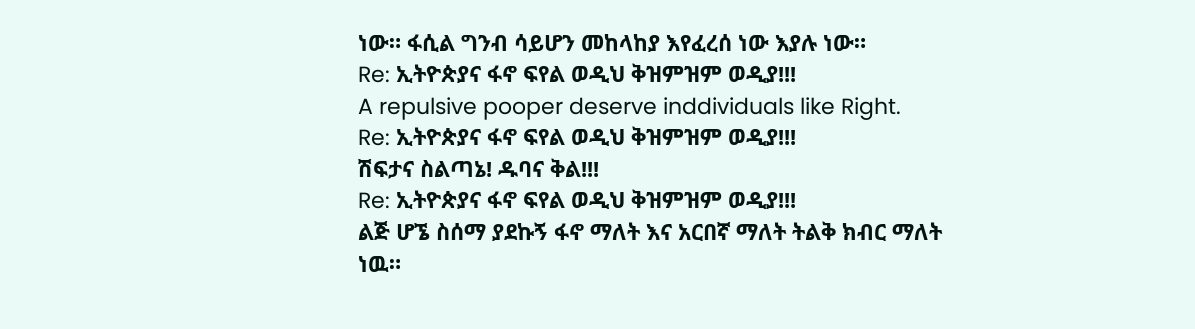ነው። ፋሲል ግንብ ሳይሆን መከላከያ እየፈረሰ ነው እያሉ ነው።
Re: ኢትዮጵያና ፋኖ ፍየል ወዲህ ቅዝምዝም ወዲያ!!!
A repulsive pooper deserve inddividuals like Right.
Re: ኢትዮጵያና ፋኖ ፍየል ወዲህ ቅዝምዝም ወዲያ!!!
ሽፍታና ስልጣኔ! ዱባና ቅል!!!
Re: ኢትዮጵያና ፋኖ ፍየል ወዲህ ቅዝምዝም ወዲያ!!!
ልጅ ሆኜ ስሰማ ያደኩኝ ፋኖ ማለት እና አርበኛ ማለት ትልቅ ክብር ማለት ነዉ።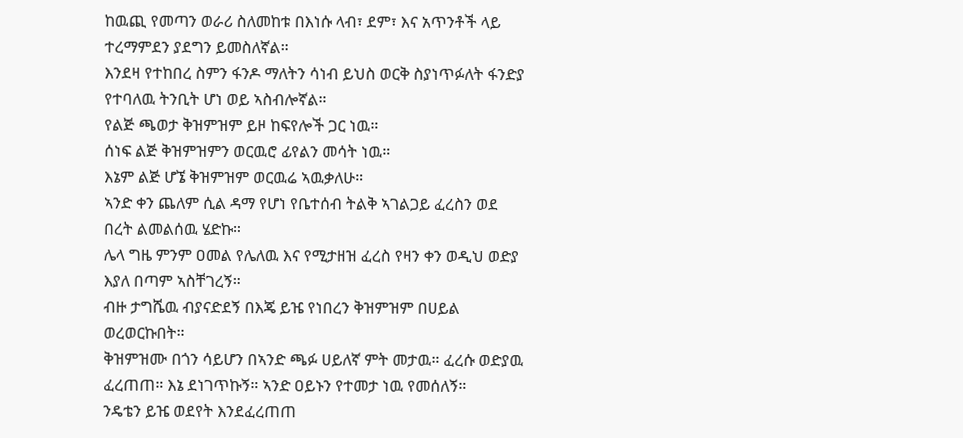ከዉጪ የመጣን ወራሪ ስለመከቱ በእነሱ ላብ፣ ደም፣ እና አጥንቶች ላይ ተረማምደን ያደግን ይመስለኛል።
እንደዛ የተከበረ ስምን ፋንዶ ማለትን ሳነብ ይህስ ወርቅ ስያነጥፉለት ፋንድያ የተባለዉ ትንቢት ሆነ ወይ ኣስብሎኛል።
የልጅ ጫወታ ቅዝምዝም ይዞ ከፍየሎች ጋር ነዉ።
ሰነፍ ልጅ ቅዝምዝምን ወርዉሮ ፊየልን መሳት ነዉ።
እኔም ልጅ ሆኜ ቅዝምዝም ወርዉሬ ኣዉቃለሁ።
ኣንድ ቀን ጨለም ሲል ዳማ የሆነ የቤተሰብ ትልቅ ኣገልጋይ ፈረስን ወደ በረት ልመልሰዉ ሄድኩ።
ሌላ ግዜ ምንም ዐመል የሌለዉ እና የሚታዘዝ ፈረስ የዛን ቀን ወዲህ ወድያ እያለ በጣም ኣስቸገረኝ።
ብዙ ታግሼዉ ብያናድደኝ በእጄ ይዤ የነበረን ቅዝምዝም በሀይል ወረወርኩበት።
ቅዝምዝሙ በጎን ሳይሆን በኣንድ ጫፉ ሀይለኛ ምት መታዉ። ፈረሱ ወድያዉ ፈረጠጠ። እኔ ደነገጥኩኝ። ኣንድ ዐይኑን የተመታ ነዉ የመሰለኝ።
ንዴቴን ይዤ ወደየት እንደፈረጠጠ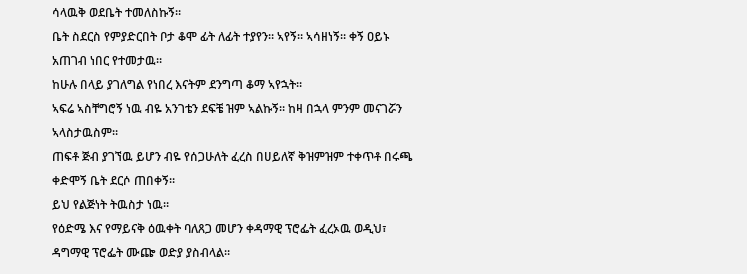ሳላዉቅ ወደቤት ተመለስኩኝ።
ቤት ስደርስ የምያድርበት ቦታ ቆሞ ፊት ለፊት ተያየን። ኣየኝ። ኣሳዘነኝ። ቀኝ ዐይኑ አጠገብ ነበር የተመታዉ።
ከሁሉ በላይ ያገለግል የነበረ እናትም ደንግጣ ቆማ ኣየኋት።
ኣፍሬ ኣስቸግሮኝ ነዉ ብዬ አንገቴን ደፍቼ ዝም ኣልኩኝ። ከዛ በኋላ ምንም መናገሯን ኣላስታዉስም።
ጠፍቶ ጅብ ያገኘዉ ይሆን ብዬ የሰጋሁለት ፈረስ በሀይለኛ ቅዝምዝም ተቀጥቶ በሩጫ ቀድሞኝ ቤት ደርሶ ጠበቀኝ።
ይህ የልጅነት ትዉስታ ነዉ።
የዕድሜ እና የማይናቅ ዕዉቀት ባለጸጋ መሆን ቀዳማዊ ፕሮፌት ፈረኦዉ ወዲህ፣ ዳግማዊ ፕሮፌት ሙጬ ወድያ ያስብላል።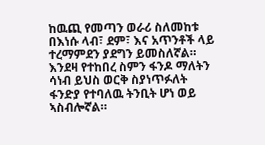ከዉጪ የመጣን ወራሪ ስለመከቱ በእነሱ ላብ፣ ደም፣ እና አጥንቶች ላይ ተረማምደን ያደግን ይመስለኛል።
እንደዛ የተከበረ ስምን ፋንዶ ማለትን ሳነብ ይህስ ወርቅ ስያነጥፉለት ፋንድያ የተባለዉ ትንቢት ሆነ ወይ ኣስብሎኛል።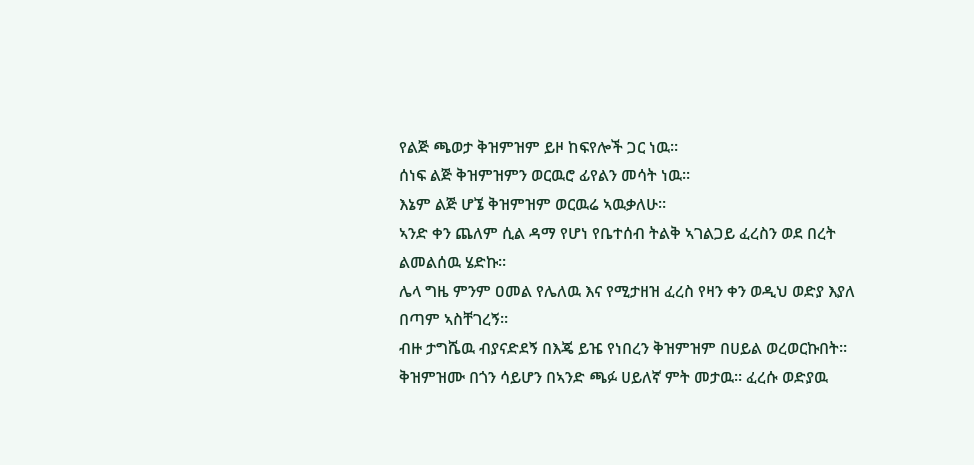የልጅ ጫወታ ቅዝምዝም ይዞ ከፍየሎች ጋር ነዉ።
ሰነፍ ልጅ ቅዝምዝምን ወርዉሮ ፊየልን መሳት ነዉ።
እኔም ልጅ ሆኜ ቅዝምዝም ወርዉሬ ኣዉቃለሁ።
ኣንድ ቀን ጨለም ሲል ዳማ የሆነ የቤተሰብ ትልቅ ኣገልጋይ ፈረስን ወደ በረት ልመልሰዉ ሄድኩ።
ሌላ ግዜ ምንም ዐመል የሌለዉ እና የሚታዘዝ ፈረስ የዛን ቀን ወዲህ ወድያ እያለ በጣም ኣስቸገረኝ።
ብዙ ታግሼዉ ብያናድደኝ በእጄ ይዤ የነበረን ቅዝምዝም በሀይል ወረወርኩበት።
ቅዝምዝሙ በጎን ሳይሆን በኣንድ ጫፉ ሀይለኛ ምት መታዉ። ፈረሱ ወድያዉ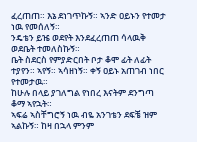ፈረጠጠ። እኔ ደነገጥኩኝ። ኣንድ ዐይኑን የተመታ ነዉ የመሰለኝ።
ንዴቴን ይዤ ወደየት እንደፈረጠጠ ሳላዉቅ ወደቤት ተመለስኩኝ።
ቤት ስደርስ የምያድርበት ቦታ ቆሞ ፊት ለፊት ተያየን። ኣየኝ። ኣሳዘነኝ። ቀኝ ዐይኑ አጠገብ ነበር የተመታዉ።
ከሁሉ በላይ ያገለግል የነበረ እናትም ደንግጣ ቆማ ኣየኋት።
ኣፍሬ ኣስቸግሮኝ ነዉ ብዬ አንገቴን ደፍቼ ዝም ኣልኩኝ። ከዛ በኋላ ምንም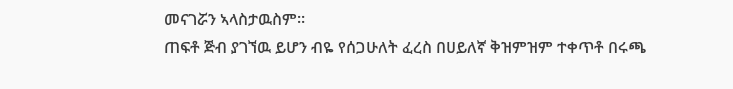መናገሯን ኣላስታዉስም።
ጠፍቶ ጅብ ያገኘዉ ይሆን ብዬ የሰጋሁለት ፈረስ በሀይለኛ ቅዝምዝም ተቀጥቶ በሩጫ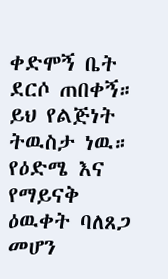ቀድሞኝ ቤት ደርሶ ጠበቀኝ።
ይህ የልጅነት ትዉስታ ነዉ።
የዕድሜ እና የማይናቅ ዕዉቀት ባለጸጋ መሆን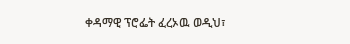ቀዳማዊ ፕሮፌት ፈረኦዉ ወዲህ፣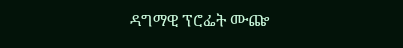ዳግማዊ ፕሮፌት ሙጬ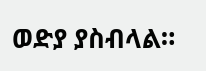ወድያ ያስብላል።